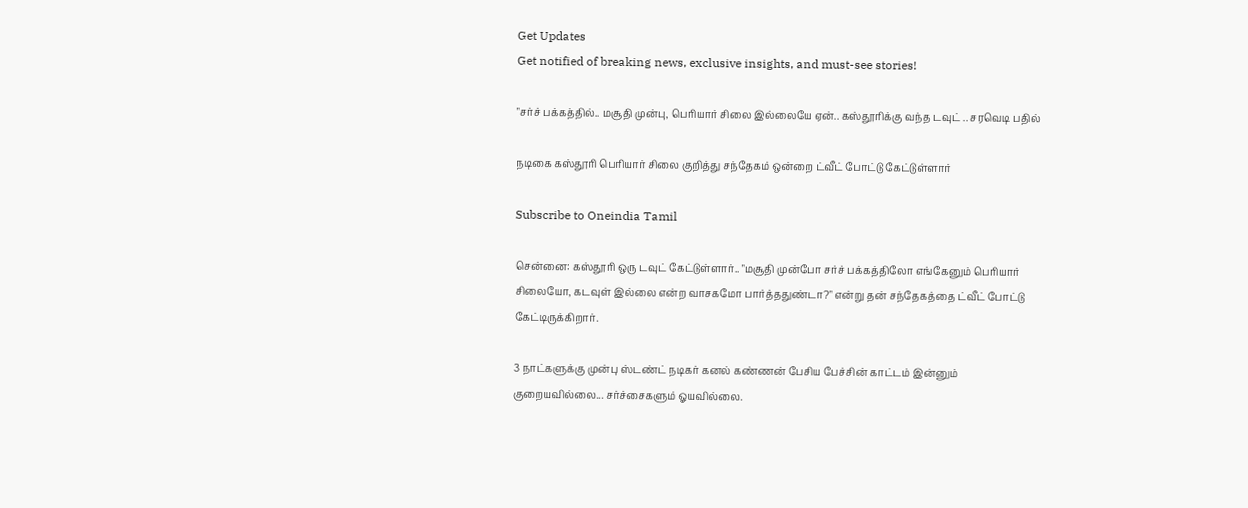Get Updates
Get notified of breaking news, exclusive insights, and must-see stories!

"சர்ச் பக்கத்தில்.. மசூதி முன்பு, பெரியார் சிலை இல்லையே ஏன்.. கஸ்தூரிக்கு வந்த டவுட் .. சரவெடி பதில்

நடிகை கஸ்தூரி பெரியார் சிலை குறித்து சந்தேகம் ஒன்றை ட்வீட் போட்டு கேட்டுள்ளார்

Subscribe to Oneindia Tamil

சென்னை: கஸ்தூரி ஒரு டவுட் கேட்டுள்ளார்.. "மசூதி முன்போ சர்ச் பக்கத்திலோ எங்கேனும் பெரியார் சிலையோ, கடவுள் இல்லை என்ற வாசகமோ பார்த்ததுண்டா?" என்று தன் சந்தேகத்தை ட்வீட் போட்டு கேட்டிருக்கிறார்.

3 நாட்களுக்கு முன்பு ஸ்டண்ட் நடிகர் கனல் கண்ணன் பேசிய பேச்சின் காட்டம் இன்னும் குறையவில்லை... சர்ச்சைகளும் ஓயவில்லை.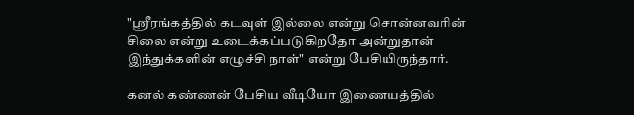"ஸ்ரீரங்கத்தில் கடவுள் இல்லை என்று சொன்னவரின் சிலை என்று உடைக்கப்படுகிறதோ அன்றுதான் இந்துக்களின் எழுச்சி நாள்" என்று பேசியிருந்தார்.

கனல் கண்ணன் பேசிய வீடியோ இணையத்தில்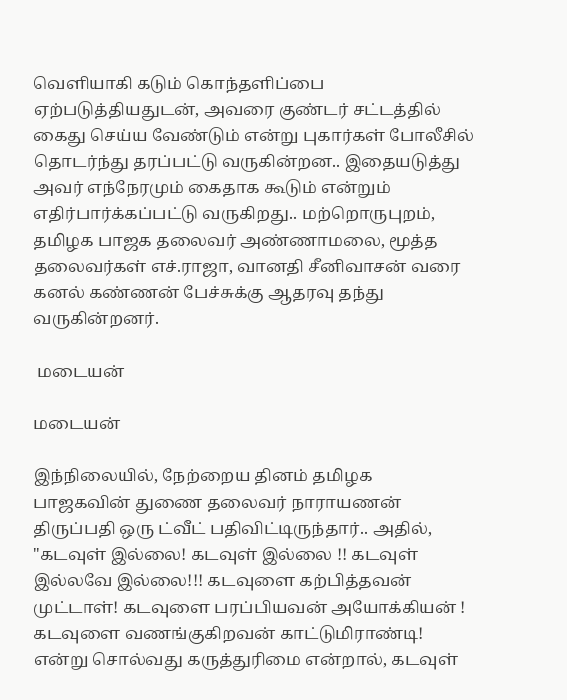வெளியாகி கடும் கொந்தளிப்பை ஏற்படுத்தியதுடன், அவரை குண்டர் சட்டத்தில் கைது செய்ய வேண்டும் என்று புகார்கள் போலீசில் தொடர்ந்து தரப்பட்டு வருகின்றன.. இதையடுத்து அவர் எந்நேரமும் கைதாக கூடும் என்றும் எதிர்பார்க்கப்பட்டு வருகிறது.. மற்றொருபுறம், தமிழக பாஜக தலைவர் அண்ணாமலை, மூத்த தலைவர்கள் எச்.ராஜா, வானதி சீனிவாசன் வரை கனல் கண்ணன் பேச்சுக்கு ஆதரவு தந்து வருகின்றனர்.

 மடையன்

மடையன்

இந்நிலையில், நேற்றைய தினம் தமிழக பாஜகவின் துணை தலைவர் நாராயணன் திருப்பதி ஒரு ட்வீட் பதிவிட்டிருந்தார்.. அதில், "கடவுள் இல்லை! கடவுள் இல்லை !! கடவுள் இல்லவே இல்லை!!! கடவுளை கற்பித்தவன் முட்டாள்! கடவுளை பரப்பியவன் அயோக்கியன் ! கடவுளை வணங்குகிறவன் காட்டுமிராண்டி! என்று சொல்வது கருத்துரிமை என்றால், கடவுள்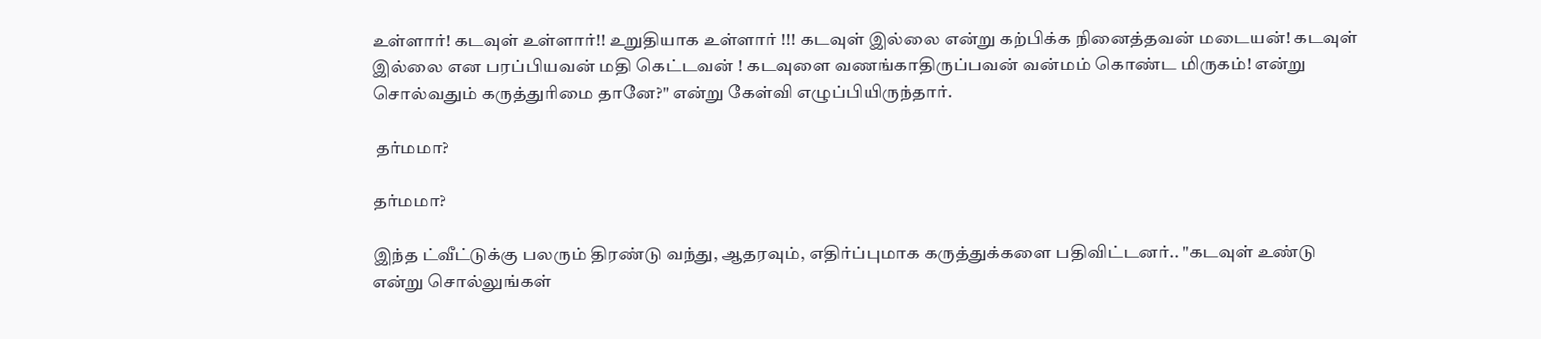உள்ளார்! கடவுள் உள்ளார்!! உறுதியாக உள்ளார் !!! கடவுள் இல்லை என்று கற்பிக்க நினைத்தவன் மடையன்! கடவுள் இல்லை என பரப்பியவன் மதி கெட்டவன் ! கடவுளை வணங்காதிருப்பவன் வன்மம் கொண்ட மிருகம்! என்று சொல்வதும் கருத்துரிமை தானே?" என்று கேள்வி எழுப்பியிருந்தார்.

 தர்மமா?

தர்மமா?

இந்த ட்வீட்டுக்கு பலரும் திரண்டு வந்து, ஆதரவும், எதிர்ப்புமாக கருத்துக்களை பதிவிட்டனர்.. "கடவுள் உண்டு என்று சொல்லுங்கள்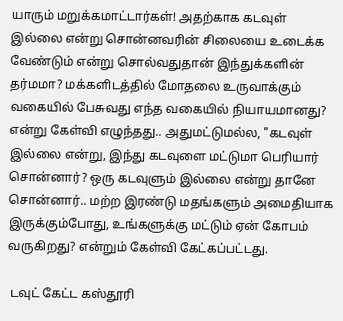யாரும் மறுக்கமாட்டார்கள்! அதற்காக கடவுள் இல்லை என்று சொன்னவரின் சிலையை உடைக்க வேண்டும் என்று சொல்வதுதான் இந்துக்களின் தர்மமா? மக்களிடத்தில் மோதலை உருவாக்கும் வகையில் பேசுவது எந்த வகையில் நியாயமானது? என்று கேள்வி எழுந்தது.. அதுமட்டுமல்ல, "கடவுள் இல்லை என்று, இந்து கடவுளை மட்டுமா பெரியார் சொன்னார்? ஒரு கடவுளும் இல்லை என்று தானே சொன்னார்.. மற்ற இரண்டு மதங்களும் அமைதியாக இருக்கும்போது, உங்களுக்கு மட்டும் ஏன் கோபம் வருகிறது? என்றும் கேள்வி கேட்கப்பட்டது.

 டவுட் கேட்ட கஸ்தூரி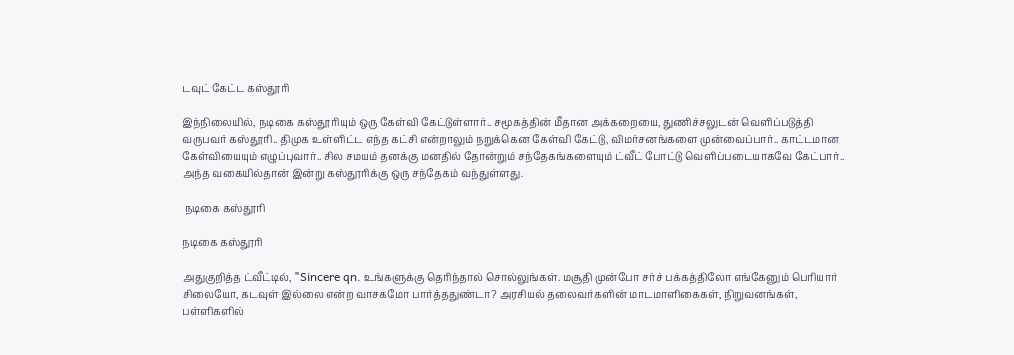டவுட் கேட்ட கஸ்தூரி

இந்நிலையில், நடிகை கஸ்தூரியும் ஒரு கேள்வி கேட்டுள்ளார்.. சமூகத்தின் மீதான அக்கறையை, துணிச்சலுடன் வெளிப்படுத்தி வருபவர் கஸ்தூரி.. திமுக உள்ளிட்ட எந்த கட்சி என்றாலும் நறுக்கென கேள்வி கேட்டு, விமர்சனங்களை முன்வைப்பார்.. காட்டமான கேள்வியையும் எழுப்புவார்.. சில சமயம் தனக்கு மனதில் தோன்றும் சந்தேகங்களையும் ட்வீட் போட்டு வெளிப்படையாகவே கேட்பார்.. அந்த வகையில்தான் இன்று கஸ்தூரிக்கு ஒரு சந்தேகம் வந்துள்ளது.

 நடிகை கஸ்தூரி

நடிகை கஸ்தூரி

அதுகுறித்த ட்வீட்டில், "Sincere qn. உங்களுக்கு தெரிந்தால் சொல்லுங்கள். மசூதி முன்போ சர்ச் பக்கத்திலோ எங்கேனும் பெரியார் சிலையோ, கடவுள் இல்லை என்ற வாசகமோ பார்த்ததுண்டா? அரசியல் தலைவர்களின் மாடமாளிகைகள், நிறுவனங்கள், பள்ளிகளில்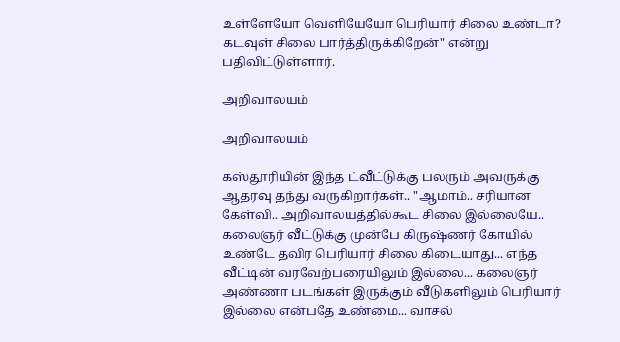உள்ளேயோ வெளியேயோ பெரியார் சிலை உண்டா? கடவுள் சிலை பார்த்திருக்கிறேன்" என்று பதிவிட்டுள்ளார்.

அறிவாலயம்

அறிவாலயம்

கஸ்தூரியின் இந்த ட்வீட்டுக்கு பலரும் அவருக்கு ஆதரவு தந்து வருகிறார்கள்.. "ஆமாம்.. சரியான கேள்வி.. அறிவாலயத்தில்கூட சிலை இல்லையே.. கலைஞர் வீட்டுக்கு முன்பே கிருஷ்ணர் கோயில் உண்டே தவிர பெரியார் சிலை கிடையாது... எந்த வீட்டின் வரவேற்பரையிலும் இல்லை... கலைஞர் அண்ணா படங்கள் இருக்கும் வீடுகளிலும் பெரியார் இல்லை என்பதே உண்மை... வாசல்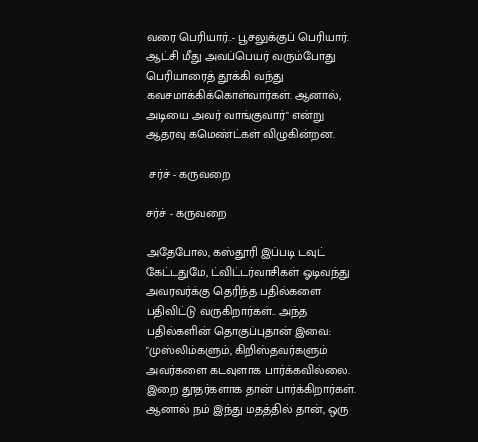வரை பெரியார்..- பூசலுக்குப் பெரியார். ஆட்சி மீது அவப்பெயர் வரும்போது பெரியாரைத் தூக்கி வந்து கவசமாக்கிக்கொள்வார்கள். ஆனால், அடியை அவர் வாங்குவார்" என்று ஆதரவு கமெண்ட்கள் விழுகின்றன.

 சர்ச் - கருவறை

சர்ச் - கருவறை

அதேபோல, கஸ்தூரி இப்படி டவுட் கேட்டதுமே, ட்விட்டர்வாசிகள் ஓடிவந்து அவரவர்க்கு தெரிந்த பதில்களை பதிவிட்டு வருகிறார்கள்.. அந்த பதில்களின் தொகுப்புதான் இவை: "முஸ்லிம்களும், கிறிஸ்தவர்களும் அவர்களை கடவுளாக பார்க்கவில்லை. இறை தூதர்களாக தான் பார்க்கிறார்கள். ஆனால் நம் இந்து மதத்தில் தான், ஒரு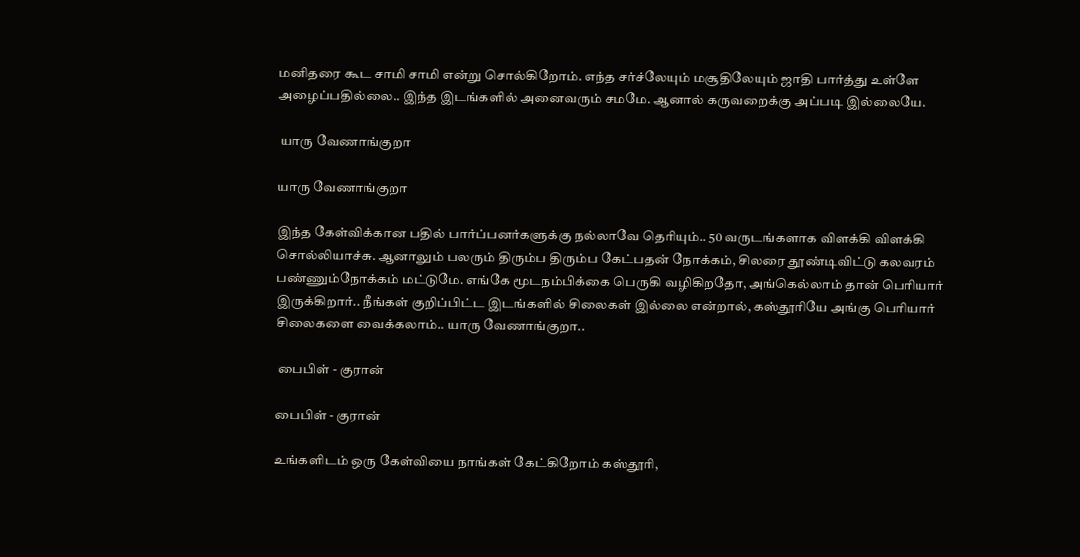மனிதரை கூட சாமி சாமி என்று சொல்கிறோம். எந்த சர்ச்லேயும் மசூதிலேயும் ஜாதி பார்த்து உள்ளே அழைப்பதில்லை.. இந்த இடங்களில் அனைவரும் சமமே. ஆனால் கருவறைக்கு அப்படி இல்லையே.

 யாரு வேணாங்குறா

யாரு வேணாங்குறா

இந்த கேள்விக்கான பதில் பார்ப்பனர்களுக்கு நல்லாவே தெரியும்.. 50 வருடங்களாக விளக்கி விளக்கி சொல்லியாச்சு. ஆனாலும் பலரும் திரும்ப திரும்ப கேட்பதன் நோக்கம், சிலரை தூண்டிவிட்டு கலவரம் பண்ணும்நோக்கம் மட்டுமே. எங்கே மூடநம்பிக்கை பெருகி வழிகிறதோ, அங்கெல்லாம் தான் பெரியார் இருக்கிறார்.. நீங்கள் குறிப்பிட்ட இடங்களில் சிலைகள் இல்லை என்றால், கஸ்தூரியே அங்கு பெரியார் சிலைகளை வைக்கலாம்.. யாரு வேணாங்குறா..

 பைபிள் - குரான்

பைபிள் - குரான்

உங்களிடம் ஒரு கேள்வியை நாங்கள் கேட்கிறோம் கஸ்தூரி,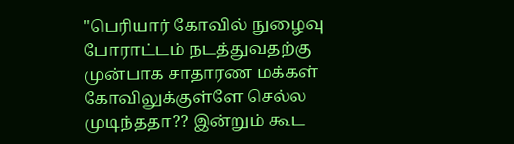"பெரியார் கோவில் நுழைவு போராட்டம் நடத்துவதற்கு முன்பாக சாதாரண மக்கள் கோவிலுக்குள்ளே செல்ல முடிந்ததா?? இன்றும் கூட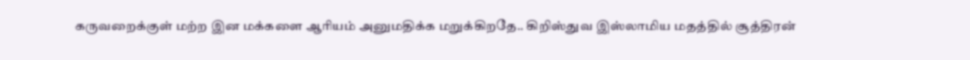கருவறைக்குள் மற்ற இன மக்களை ஆரியம் அனுமதிக்க மறுக்கிறதே.. கிறிஸ்துவ இஸ்லாமிய மதத்தில் சூத்திரன்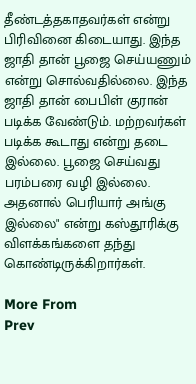தீண்டத்தகாதவர்கள் என்று பிரிவினை கிடையாது. இந்த ஜாதி தான் பூஜை செய்யணும் என்று சொல்வதில்லை. இந்த ஜாதி தான் பைபிள் குரான் படிக்க வேண்டும். மற்றவர்கள் படிக்க கூடாது என்று தடை இல்லை. பூஜை செய்வது பரம்பரை வழி இல்லை. அதனால் பெரியார் அங்கு இல்லை" என்று கஸ்தூரிக்கு விளக்கங்களை தந்து கொண்டிருக்கிறார்கள்.

More From
Prev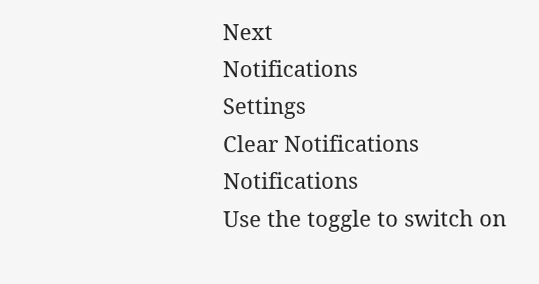Next
Notifications
Settings
Clear Notifications
Notifications
Use the toggle to switch on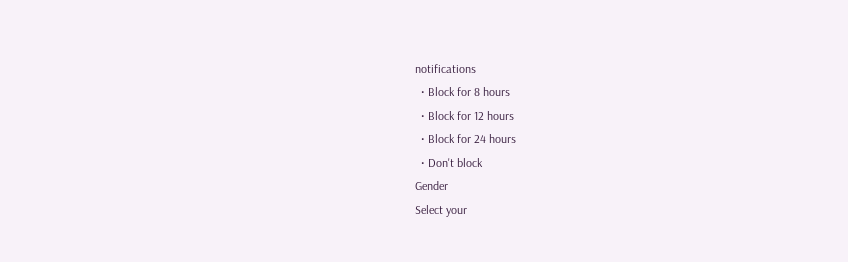notifications
  • Block for 8 hours
  • Block for 12 hours
  • Block for 24 hours
  • Don't block
Gender
Select your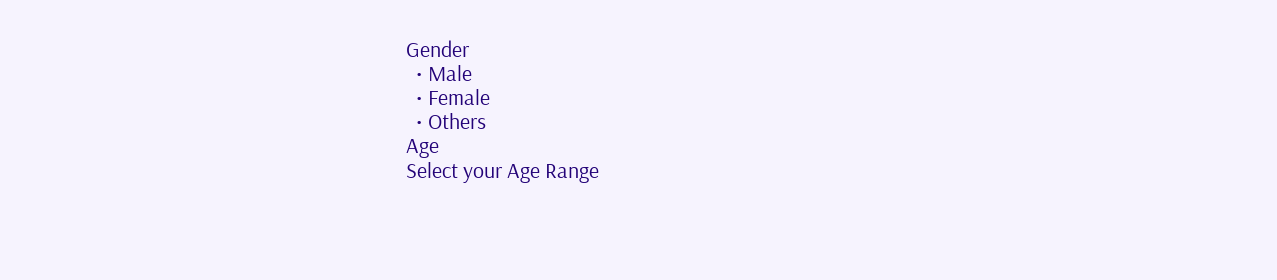Gender
  • Male
  • Female
  • Others
Age
Select your Age Range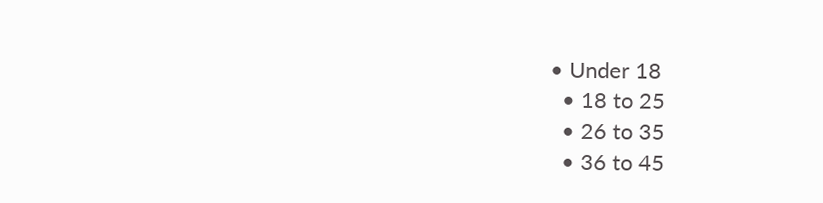• Under 18
  • 18 to 25
  • 26 to 35
  • 36 to 45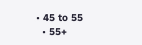• 45 to 55
  • 55+